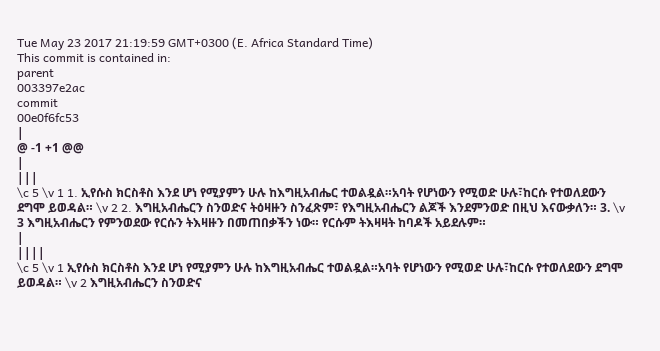Tue May 23 2017 21:19:59 GMT+0300 (E. Africa Standard Time)
This commit is contained in:
parent
003397e2ac
commit
00e0f6fc53
|
@ -1 +1 @@
|
|||
\c 5 \v 1 1. ኢየሱስ ክርስቶስ እንደ ሆነ የሚያምን ሁሉ ከእግዚአብሔር ተወልዷል።አባት የሆነውን የሚወድ ሁሉ፣ከርሱ የተወለደውን ደግሞ ይወዳል። \v 2 2. እግዚአብሔርን ስንወድና ትዕዛዙን ስንፈጽም፣ የእግዚአብሔርን ልጆች እንደምንወድ በዚህ እናውቃለን። 3. \v 3 እግዚአብሔርን የምንወደው የርሱን ትእዛዙን በመጠበቃችን ነው። የርሱም ትእዛዛት ከባዶች አይደሉም።
|
||||
\c 5 \v 1 ኢየሱስ ክርስቶስ እንደ ሆነ የሚያምን ሁሉ ከእግዚአብሔር ተወልዷል።አባት የሆነውን የሚወድ ሁሉ፣ከርሱ የተወለደውን ደግሞ ይወዳል። \v 2 እግዚአብሔርን ስንወድና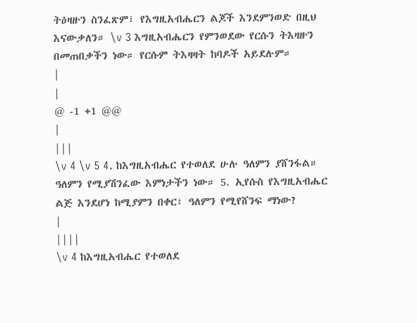ትዕዛዙን ስንፈጽም፣ የእግዚአብሔርን ልጆች እንደምንወድ በዚህ እናውቃለን። \v 3 እግዚአብሔርን የምንወደው የርሱን ትእዛዙን በመጠበቃችን ነው። የርሱም ትእዛዛት ከባዶች አይደሉም።
|
|
@ -1 +1 @@
|
|||
\v 4 \v 5 4. ከእግዚአብሔር የተወለደ ሁሉ ዓለምን ያሸንፋል። ዓለምን የሚያሽንፈው እምነታችን ነው። 5. ኢየሱስ የእግዚአብሔር ልጅ እንደሆነ ከሚያምን በቀር፣ ዓለምን የሚየሸንፍ ማነው?
|
||||
\v 4 ከእግዚአብሔር የተወለደ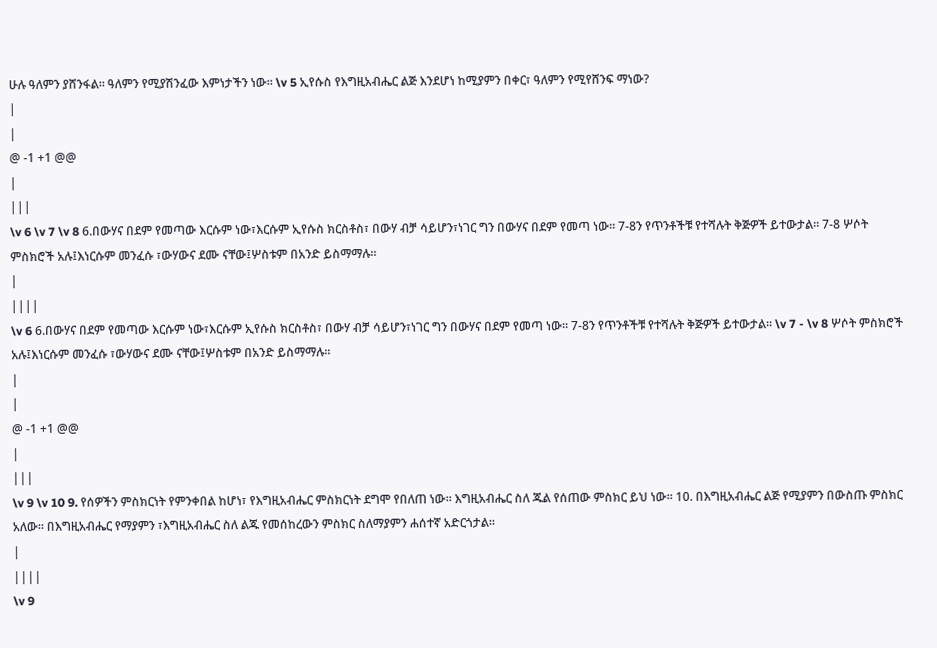ሁሉ ዓለምን ያሸንፋል። ዓለምን የሚያሽንፈው እምነታችን ነው። \v 5 ኢየሱስ የእግዚአብሔር ልጅ እንደሆነ ከሚያምን በቀር፣ ዓለምን የሚየሸንፍ ማነው?
|
|
@ -1 +1 @@
|
|||
\v 6 \v 7 \v 8 6.በውሃና በደም የመጣው እርሱም ነው፣እርሱም ኢየሱስ ክርስቶስ፣ በውሃ ብቻ ሳይሆን፣ነገር ግን በውሃና በደም የመጣ ነው። 7-8ን የጥንቶችቹ የተሻሉት ቅጅዎች ይተውታል። 7-8 ሦሶት ምስክሮች አሉ፤እነርሱም መንፈሱ ፣ውሃውና ደሙ ናቸው፤ሦስቱም በአንድ ይስማማሉ።
|
||||
\v 6 6.በውሃና በደም የመጣው እርሱም ነው፣እርሱም ኢየሱስ ክርስቶስ፣ በውሃ ብቻ ሳይሆን፣ነገር ግን በውሃና በደም የመጣ ነው። 7-8ን የጥንቶችቹ የተሻሉት ቅጅዎች ይተውታል። \v 7 - \v 8 ሦሶት ምስክሮች አሉ፤እነርሱም መንፈሱ ፣ውሃውና ደሙ ናቸው፤ሦስቱም በአንድ ይስማማሉ።
|
|
@ -1 +1 @@
|
|||
\v 9 \v 10 9. የሰዎችን ምስክርነት የምንቀበል ከሆነ፣ የእግዚአብሔር ምስክርነት ደግሞ የበለጠ ነው። እግዚአብሔር ስለ ጁል የሰጠው ምስክር ይህ ነው። 10. በእግዚአብሔር ልጅ የሚያምን በውስጡ ምስክር አለው። በእግዚአብሔር የማያምን ፣እግዚአብሔር ስለ ልጁ የመሰከረውን ምስክር ስለማያምን ሐሰተኛ አድርጎታል።
|
||||
\v 9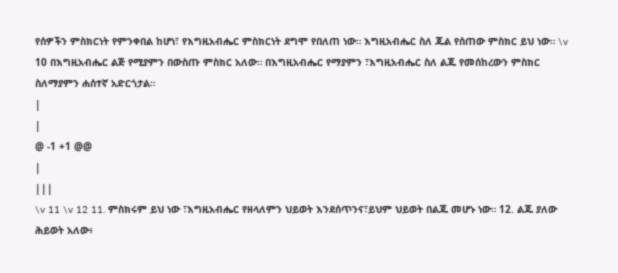የሰዎችን ምስክርነት የምንቀበል ከሆነ፣ የእግዚአብሔር ምስክርነት ደግሞ የበለጠ ነው። እግዚአብሔር ስለ ጁል የሰጠው ምስክር ይህ ነው። \v 10 በእግዚአብሔር ልጅ የሚያምን በውስጡ ምስክር አለው። በእግዚአብሔር የማያምን ፣እግዚአብሔር ስለ ልጁ የመሰከረውን ምስክር ስለማያምን ሐሰተኛ አድርጎታል።
|
|
@ -1 +1 @@
|
|||
\v 11 \v 12 11. ምስክሩም ይህ ነው ፣እግዚአብሔር የዘላለምን ህይወት እንደሰጥንና፣ይህም ህይወት በልጁ መሆኑ ነው። 12. ልጁ ያለው ሕይወት አለው፥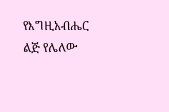የእግዚአብሔር ልጅ የሌለው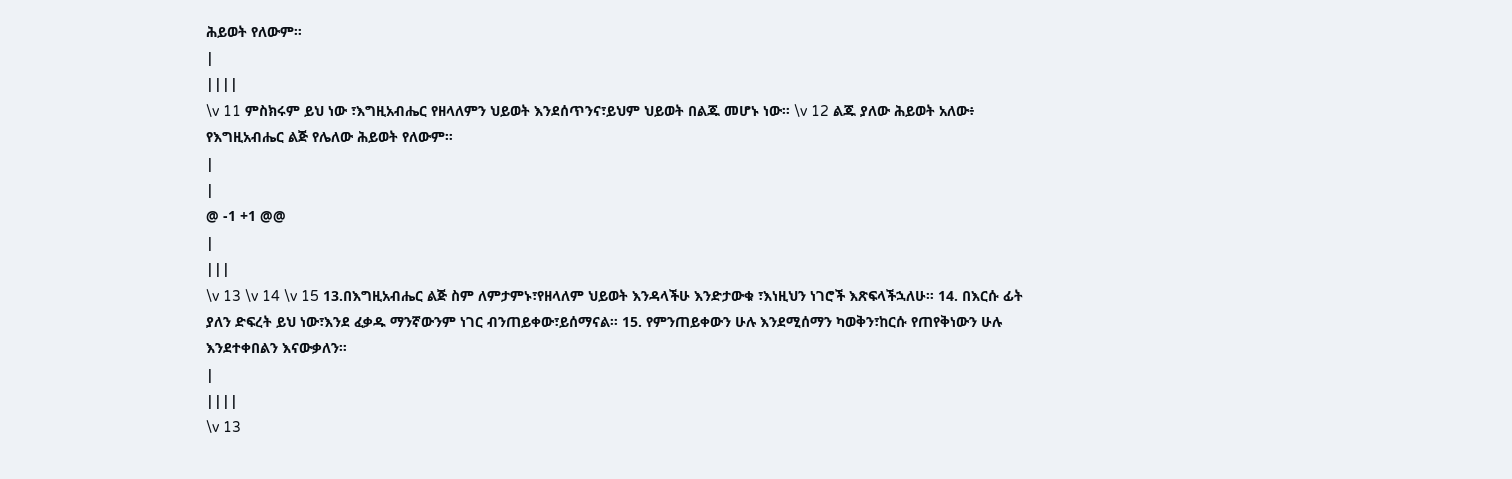ሕይወት የለውም።
|
||||
\v 11 ምስክሩም ይህ ነው ፣እግዚአብሔር የዘላለምን ህይወት እንደሰጥንና፣ይህም ህይወት በልጁ መሆኑ ነው። \v 12 ልጁ ያለው ሕይወት አለው፥ የእግዚአብሔር ልጅ የሌለው ሕይወት የለውም።
|
|
@ -1 +1 @@
|
|||
\v 13 \v 14 \v 15 13.በእግዚአብሔር ልጅ ስም ለምታምኑ፣የዘላለም ህይወት እንዳላችሁ እንድታውቁ ፣እነዚህን ነገሮች እጽፍላችኋለሁ። 14. በእርሱ ፊት ያለን ድፍረት ይህ ነው፣እንደ ፈቃዱ ማንኛውንም ነገር ብንጠይቀው፣ይሰማናል። 15. የምንጠይቀውን ሁሉ እንደሚሰማን ካወቅን፣ከርሱ የጠየቅነውን ሁሉ እንደተቀበልን እናውቃለን።
|
||||
\v 13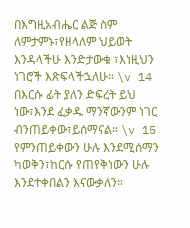በእግዚአብሔር ልጅ ስም ለምታምኑ፣የዘላለም ህይወት እንዳላችሁ እንድታውቁ ፣እነዚህን ነገሮች እጽፍላችኋለሁ። \v 14 በእርሱ ፊት ያለን ድፍረት ይህ ነው፣እንደ ፈቃዱ ማንኛውንም ነገር ብንጠይቀው፣ይሰማናል። \v 15 የምንጠይቀውን ሁሉ እንደሚሰማን ካወቅን፣ከርሱ የጠየቅነውን ሁሉ እንደተቀበልን እናውቃለን።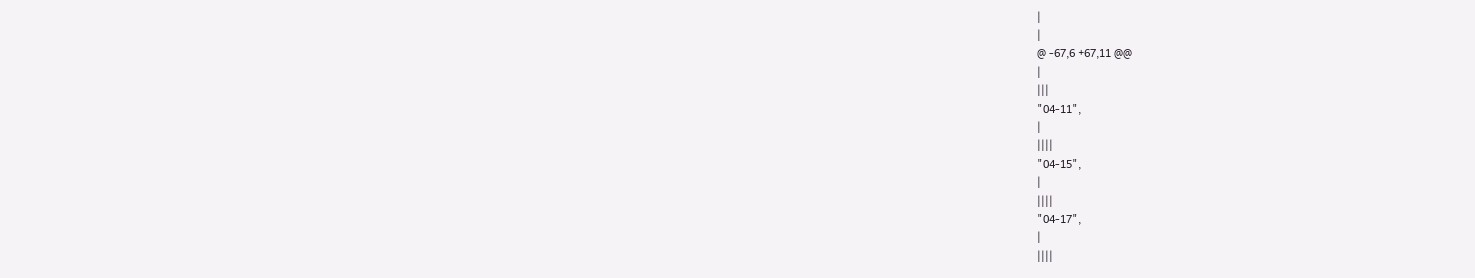|
|
@ -67,6 +67,11 @@
|
|||
"04-11",
|
||||
"04-15",
|
||||
"04-17",
|
||||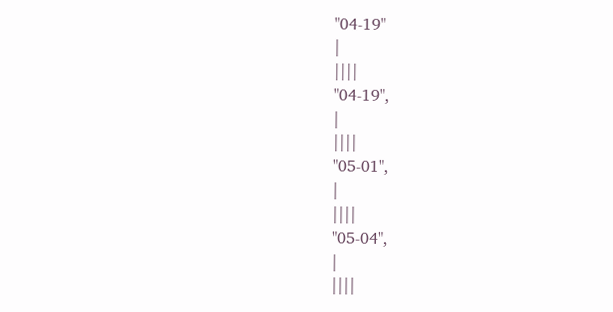"04-19"
|
||||
"04-19",
|
||||
"05-01",
|
||||
"05-04",
|
||||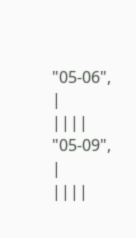"05-06",
|
||||
"05-09",
|
||||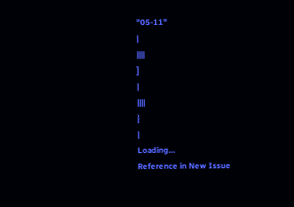"05-11"
|
||||
]
|
||||
}
|
Loading…
Reference in New Issue